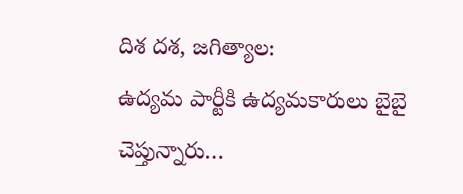దిశ దశ, జగిత్యాల:
ఉద్యమ పార్టీకి ఉద్యమకారులు బైబై చెప్తున్నారు…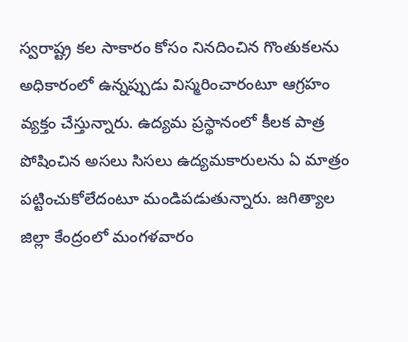స్వరాష్ట్ర కల సాకారం కోసం నినదించిన గొంతుకలను అధికారంలో ఉన్నప్పుడు విస్మరించారంటూ ఆగ్రహం వ్యక్తం చేస్తున్నారు. ఉద్యమ ప్రస్థానంలో కీలక పాత్ర పోషించిన అసలు సిసలు ఉద్యమకారులను ఏ మాత్రం పట్టించుకోలేదంటూ మండిపడుతున్నారు. జగిత్యాల జిల్లా కేంద్రంలో మంగళవారం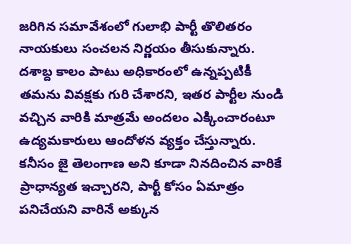జరిగిన సమావేశంలో గులాభి పార్టీ తొలితరం నాయకులు సంచలన నిర్ణయం తీసుకున్నారు. దశాబ్ద కాలం పాటు అధికారంలో ఉన్నప్పటికీ తమను వివక్షకు గురి చేశారని, ఇతర పార్టీల నుండి వచ్చిన వారికి మాత్రమే అందలం ఎక్కించారంటూ ఉద్యమకారులు ఆందోళన వ్యక్తం చేస్తున్నారు. కనీసం జై తెలంగాణ అని కూడా నినదించిన వారికే ప్రాధాన్యత ఇచ్చారని, పార్టీ కోసం ఏమాత్రం పనిచేయని వారినే అక్కున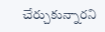చేర్చుకున్నారని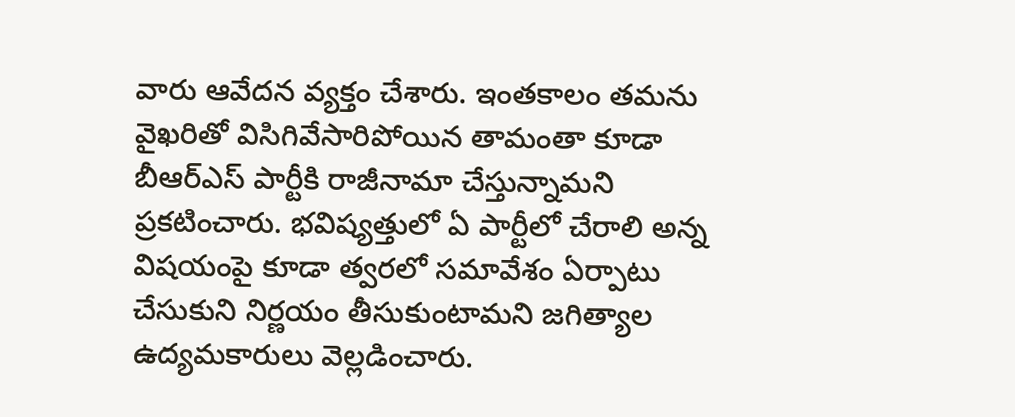వారు ఆవేదన వ్యక్తం చేశారు. ఇంతకాలం తమను వైఖరితో విసిగివేసారిపోయిన తామంతా కూడా బీఆర్ఎస్ పార్టీకి రాజీనామా చేస్తున్నామని ప్రకటించారు. భవిష్యత్తులో ఏ పార్టీలో చేరాలి అన్న విషయంపై కూడా త్వరలో సమావేశం ఏర్పాటు చేసుకుని నిర్ణయం తీసుకుంటామని జగిత్యాల ఉద్యమకారులు వెల్లడించారు.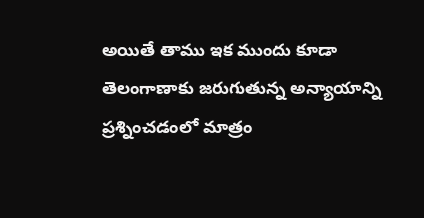అయితే తాము ఇక ముందు కూడా తెలంగాణాకు జరుగుతున్న అన్యాయాన్ని ప్రశ్నించడంలో మాత్రం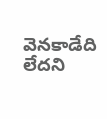వెనకాడేది లేదని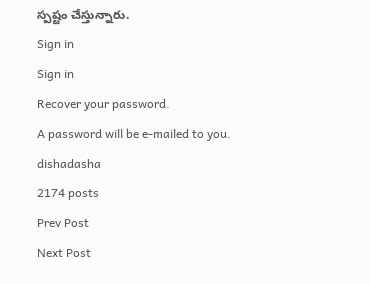స్పష్టం చేస్తున్నారు.
Sign in
Sign in
Recover your password.
A password will be e-mailed to you.
dishadasha
2174 posts
Prev Post
Next Post